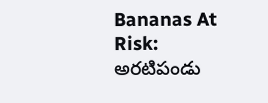Bananas At Risk: అరటిపండు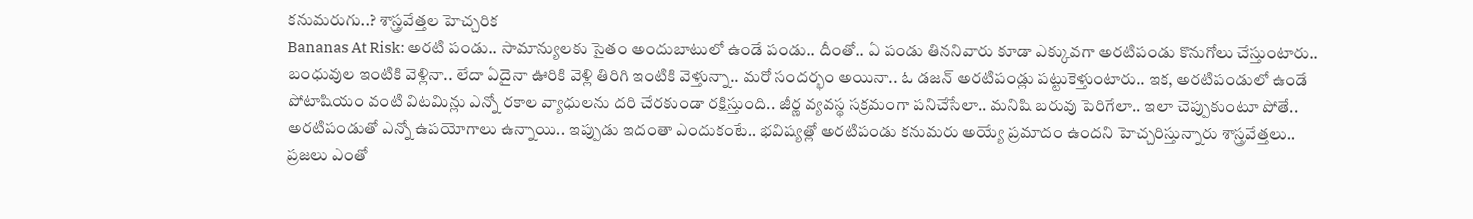కనుమరుగు..? శాస్త్రవేత్తల హెచ్చరిక
Bananas At Risk: అరటి పండు.. సామాన్యులకు సైతం అందుబాటులో ఉండే పండు.. దీంతో.. ఏ పండు తిననివారు కూడా ఎక్కువగా అరటిపండు కొనుగోలు చేస్తుంటారు.. బంధువుల ఇంటికి వెళ్లినా.. లేదా ఏదైనా ఊరికి వెళ్లి తిరిగి ఇంటికి వెళ్తున్నా.. మరో సందర్భం అయినా.. ఓ డజన్ అరటిపండ్లు పట్టుకెళ్తుంటారు.. ఇక, అరటిపండులో ఉండే పోటాషియం వంటి విటమిన్లు ఎన్నో రకాల వ్యాధులను దరి చేరకుండా రక్షిస్తుంది.. జీర్ణ వ్యవస్థ సక్రమంగా పనిచేసేలా.. మనిషి బరువు పెరిగేలా.. ఇలా చెప్పుకుంటూ పోతే.. అరటిపండుతో ఎన్నో ఉపయోగాలు ఉన్నాయి.. ఇప్పుడు ఇదంతా ఎందుకంటే.. భవిష్యత్లో అరటిపండు కనుమరు అయ్యే ప్రమాదం ఉందని హెచ్చరిస్తున్నారు శాస్త్రవేత్తలు..
ప్రజలు ఎంతో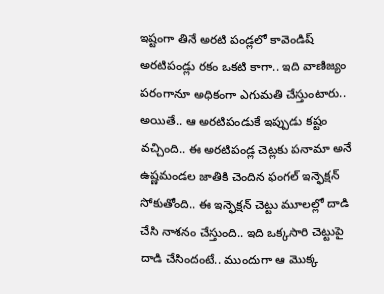ఇష్టంగా తినే అరటి పండ్లలో కావెండిష్ అరటిపండ్లు రకం ఒకటి కాగా.. ఇది వాణిజ్యం పరంగానూ అధికంగా ఎగుమతి చేస్తుంటారు.. అయితే.. ఆ అరటిపండుకే ఇప్పుడు కష్టం వచ్చింది.. ఈ అరటిపండ్ల చెట్లకు పనామా అనే ఉష్ణమండల జాతికి చెందిన ఫంగల్ ఇన్ఫెక్షన్ సోకుతోంది.. ఈ ఇన్ఫెక్షన్ చెట్టు మూలల్లో దాడి చేసి నాశనం చేస్తుంది.. ఇది ఒక్కసారి చెట్టుపై దాడి చేసిందంటే.. ముందుగా ఆ మొక్క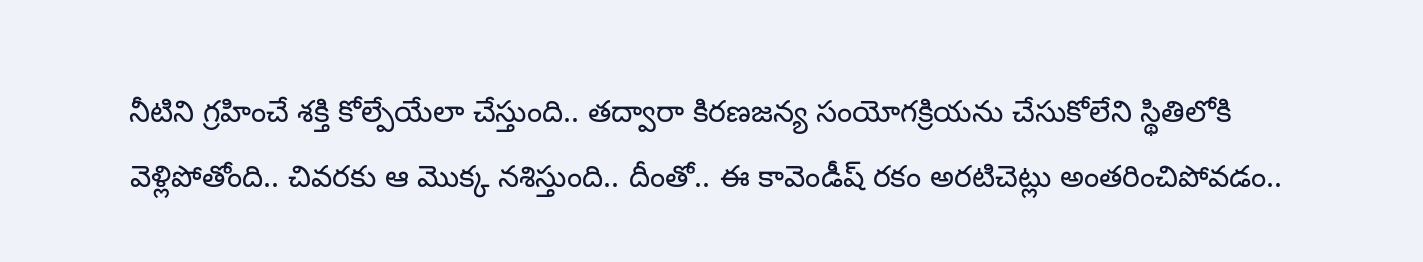నీటిని గ్రహించే శక్తి కోల్పేయేలా చేస్తుంది.. తద్వారా కిరణజన్య సంయోగక్రియను చేసుకోలేని స్థితిలోకి వెళ్లిపోతోంది.. చివరకు ఆ మొక్క నశిస్తుంది.. దీంతో.. ఈ కావెండీష్ రకం అరటిచెట్లు అంతరించిపోవడం..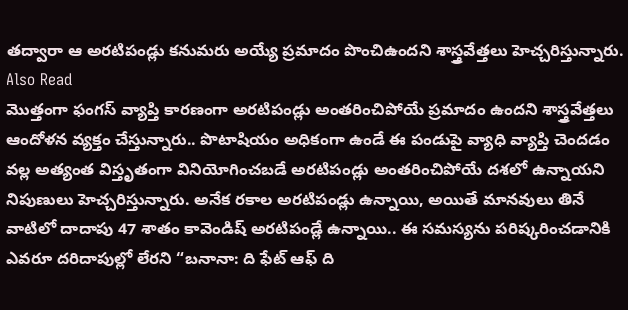తద్వారా ఆ అరటిపండ్లు కనుమరు అయ్యే ప్రమాదం పొంచిఉందని శాస్త్రవేత్తలు హెచ్చరిస్తున్నారు.
Also Read
మొత్తంగా ఫంగస్ వ్యాప్తి కారణంగా అరటిపండ్లు అంతరించిపోయే ప్రమాదం ఉందని శాస్త్రవేత్తలు ఆందోళన వ్యక్తం చేస్తున్నారు.. పొటాషియం అధికంగా ఉండే ఈ పండుపై వ్యాధి వ్యాప్తి చెందడం వల్ల అత్యంత విస్తృతంగా వినియోగించబడే అరటిపండ్లు అంతరించిపోయే దశలో ఉన్నాయని నిపుణులు హెచ్చరిస్తున్నారు. అనేక రకాల అరటిపండ్లు ఉన్నాయి, అయితే మానవులు తినే వాటిలో దాదాపు 47 శాతం కావెండిష్ అరటిపండ్లే ఉన్నాయి.. ఈ సమస్యను పరిష్కరించడానికి ఎవరూ దరిదాపుల్లో లేరని “బనానా: ది ఫేట్ ఆఫ్ ది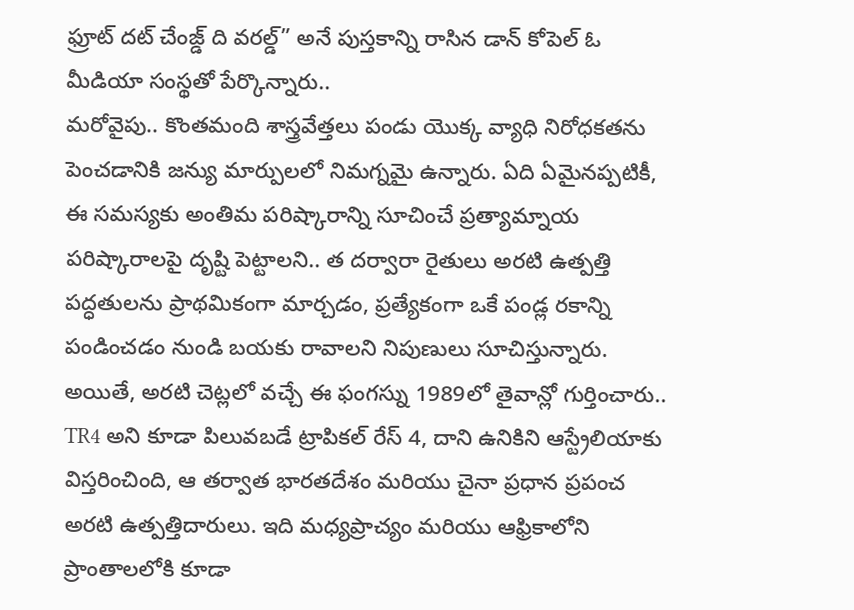ఫ్రూట్ దట్ చేంజ్డ్ ది వరల్డ్” అనే పుస్తకాన్ని రాసిన డాన్ కోపెల్ ఓ మీడియా సంస్థతో పేర్కొన్నారు..
మరోవైపు.. కొంతమంది శాస్త్రవేత్తలు పండు యొక్క వ్యాధి నిరోధకతను పెంచడానికి జన్యు మార్పులలో నిమగ్నమై ఉన్నారు. ఏది ఏమైనప్పటికీ, ఈ సమస్యకు అంతిమ పరిష్కారాన్ని సూచించే ప్రత్యామ్నాయ పరిష్కారాలపై దృష్టి పెట్టాలని.. త దర్వారా రైతులు అరటి ఉత్పత్తి పద్ధతులను ప్రాథమికంగా మార్చడం, ప్రత్యేకంగా ఒకే పండ్ల రకాన్ని పండించడం నుండి బయకు రావాలని నిపుణులు సూచిస్తున్నారు. అయితే, అరటి చెట్లలో వచ్చే ఈ ఫంగస్ను 1989లో తైవాన్లో గుర్తించారు.. TR4 అని కూడా పిలువబడే ట్రాపికల్ రేస్ 4, దాని ఉనికిని ఆస్ట్రేలియాకు విస్తరించింది, ఆ తర్వాత భారతదేశం మరియు చైనా ప్రధాన ప్రపంచ అరటి ఉత్పత్తిదారులు. ఇది మధ్యప్రాచ్యం మరియు ఆఫ్రికాలోని ప్రాంతాలలోకి కూడా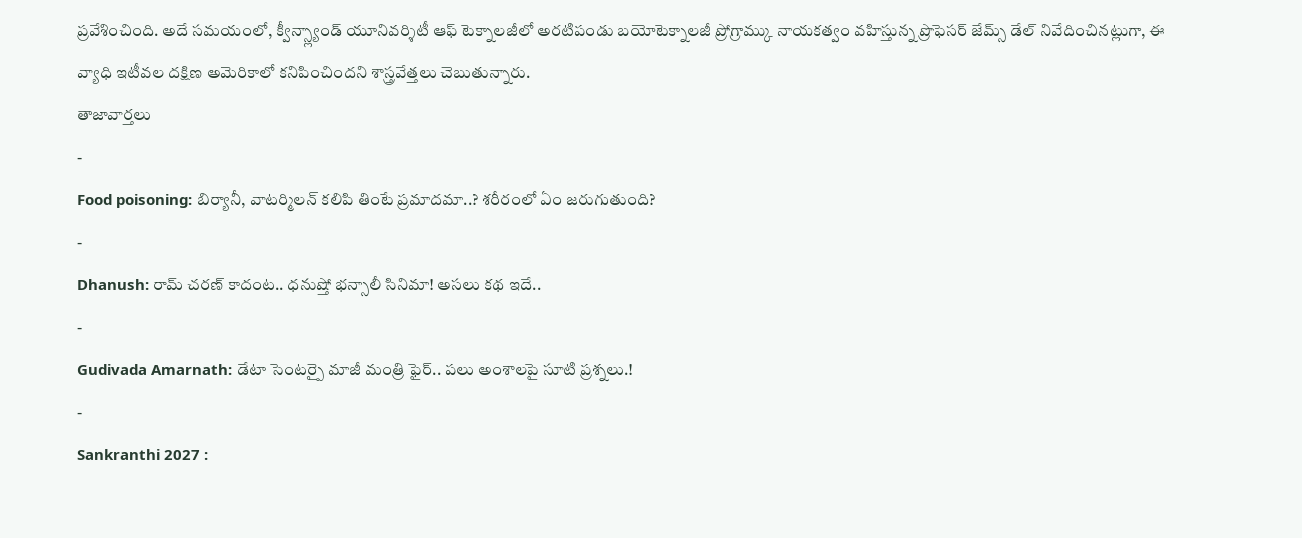ప్రవేశించింది. అదే సమయంలో, క్వీన్స్ల్యాండ్ యూనివర్శిటీ ఆఫ్ టెక్నాలజీలో అరటిపండు బయోటెక్నాలజీ ప్రోగ్రామ్కు నాయకత్వం వహిస్తున్న ప్రొఫెసర్ జేమ్స్ డేల్ నివేదించినట్లుగా, ఈ వ్యాధి ఇటీవల దక్షిణ అమెరికాలో కనిపించిందని శాస్త్రవేత్తలు చెబుతున్నారు.
తాజావార్తలు
-
Food poisoning: బిర్యానీ, వాటర్మిలన్ కలిపి తింటే ప్రమాదమా..? శరీరంలో ఏం జరుగుతుంది?
-
Dhanush: రామ్ చరణ్ కాదంట.. ధనుష్తో భన్సాలీ సినిమా! అసలు కథ ఇదే..
-
Gudivada Amarnath: డేటా సెంటర్పై మాజీ మంత్రి ఫైర్.. పలు అంశాలపై సూటి ప్రశ్నలు.!
-
Sankranthi 2027 :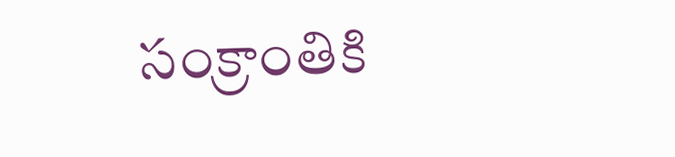సంక్రాంతికి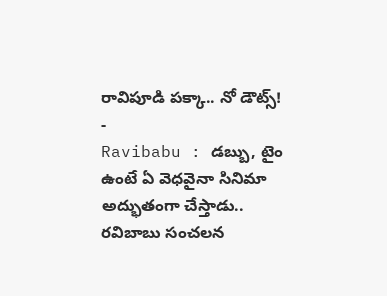రావిపూడి పక్కా.. నో డౌట్స్!
-
Ravibabu : డబ్బు, టైం ఉంటే ఏ వెధవైనా సినిమా అద్భుతంగా చేస్తాడు.. రవిబాబు సంచలన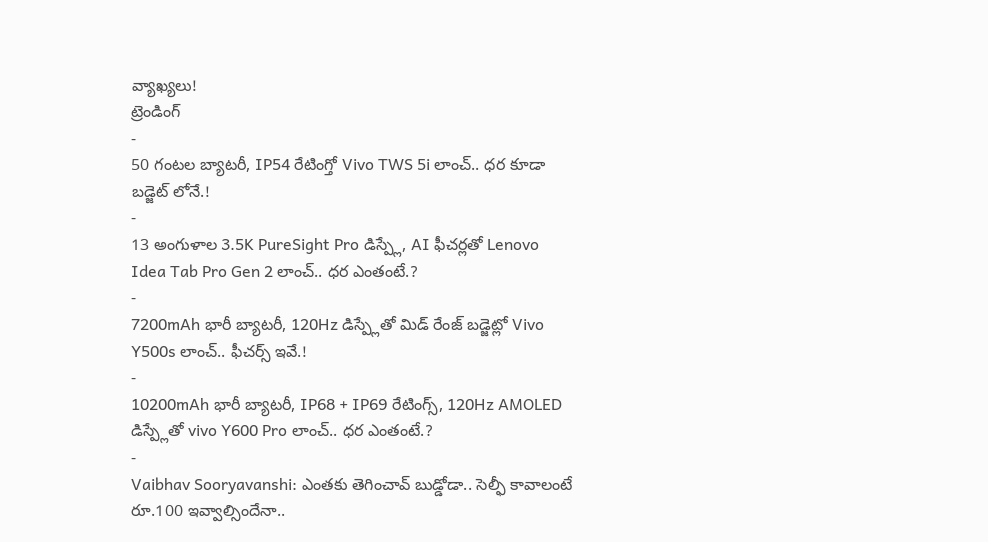వ్యాఖ్యలు!
ట్రెండింగ్
-
50 గంటల బ్యాటరీ, IP54 రేటింగ్తో Vivo TWS 5i లాంచ్.. ధర కూడా బడ్జెట్ లోనే.!
-
13 అంగుళాల 3.5K PureSight Pro డిస్ప్లే, AI ఫీచర్లతో Lenovo Idea Tab Pro Gen 2 లాంచ్.. ధర ఎంతంటే.?
-
7200mAh భారీ బ్యాటరీ, 120Hz డిస్ప్లేతో మిడ్ రేంజ్ బడ్జెట్లో Vivo Y500s లాంచ్.. ఫీచర్స్ ఇవే.!
-
10200mAh భారీ బ్యాటరీ, IP68 + IP69 రేటింగ్స్, 120Hz AMOLED డిస్ప్లేతో vivo Y600 Pro లాంచ్.. ధర ఎంతంటే.?
-
Vaibhav Sooryavanshi: ఎంతకు తెగించావ్ బుడ్డోడా.. సెల్ఫీ కావాలంటే రూ.100 ఇవ్వాల్సిందేనా..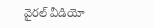వైరల్ వీడియో